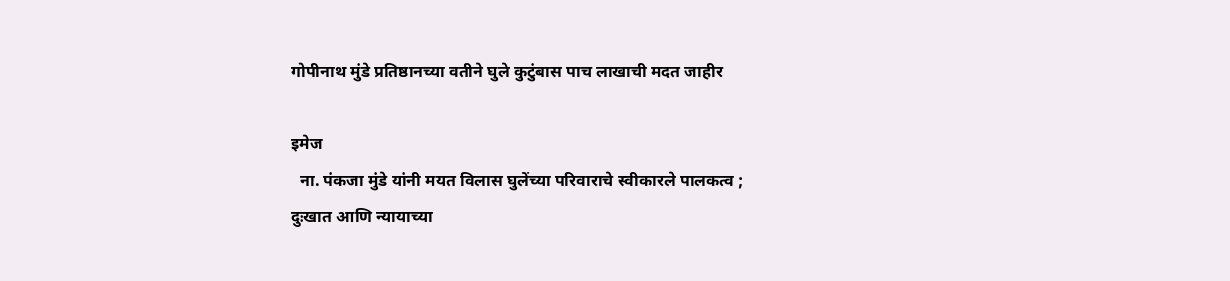गोपीनाथ मुंडे प्रतिष्ठानच्या वतीने घुले कुटुंबास पाच लाखाची मदत जाहीर

इमेज
  ना. पंकजा मुंडे यांनी मयत विलास घुलेंच्या परिवाराचे स्वीकारले पालकत्व ; दुःखात आणि न्यायाच्या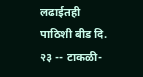लढाईतही पाठिशी बीड दि. २३ -- टाकळी-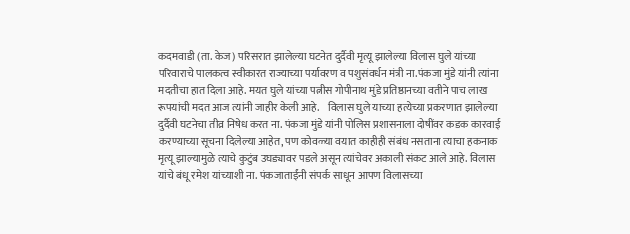कदमवाडी (ता. केज) परिसरात झालेल्या घटनेत दुर्दैवी मृत्यू झालेल्या विलास घुले यांच्या परिवाराचे पालकत्व स्वीकारत राज्याच्या पर्यावरण व पशुसंवर्धन मंत्री ना.पंकजा मुंडे यांनी त्यांना मदतीचा हात दिला आहे. मयत घुले यांच्या पत्नीस गोपीनाथ मुंडे प्रतिष्ठानच्या वतीने पाच लाख रूपयांची मदत आज त्यांनी जाहीर केली आहे.    विलास घुले याच्या हत्येच्या प्रकरणात झालेल्या दुर्दैवी घटनेचा तीव्र निषेध करत ना. पंकजा मुंडे यांनी पोलिस प्रशासनाला दोषींवर कडक कारवाई करण्याच्या सूचना दिलेल्या आहेत, पण कोवळ्या वयात काहीही संबंध नसताना त्याचा हकनाक मृत्यू झाल्यामुळे त्याचे कुटुंब उघड्यावर पडले असून त्यांचेवर अकाली संकट आले आहे. विलास यांचे बंधू रमेश यांच्याशी ना. पंकजाताईंनी संपर्क साधून आपण विलासच्या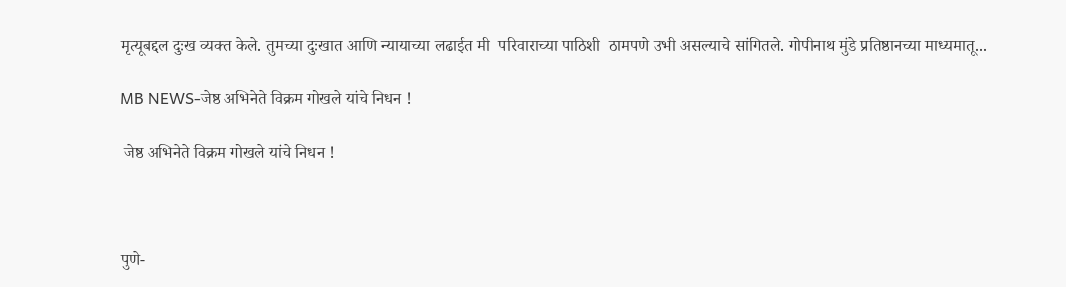मृत्यूबद्दल दुःख व्यक्त केले. तुमच्या दुःखात आणि न्यायाच्या लढाईत मी  परिवाराच्या पाठिशी  ठामपणे उभी असल्याचे सांगितले. गोपीनाथ मुंडे प्रतिष्ठानच्या माध्यमातू...

MB NEWS-जेष्ठ अभिनेते विक्रम गोखले यांचे निधन !

 जेष्ठ अभिनेते विक्रम गोखले यांचे निधन !



पुणे-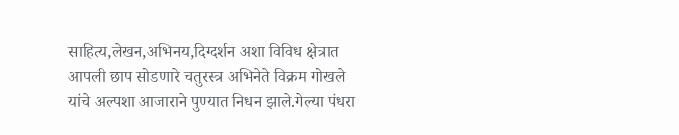साहित्य,लेखन,अभिनय,दिग्दर्शन अशा विविध क्षेत्रात आपली छाप सोडणारे चतुरस्त्र अभिनेते विक्रम गोखले यांचे अल्पशा आजाराने पुण्यात निधन झाले.गेल्या पंधरा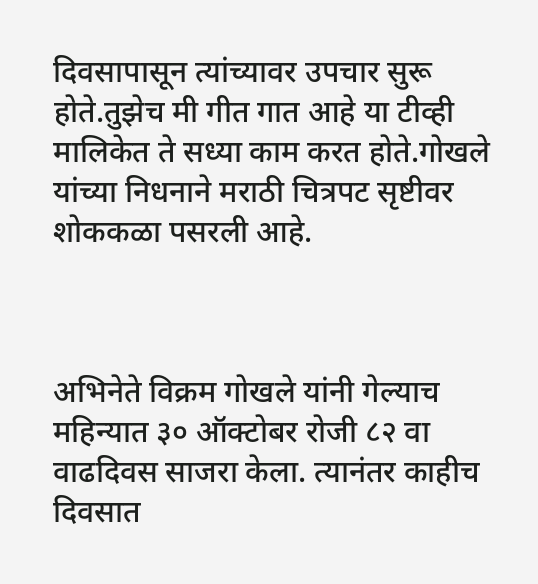दिवसापासून त्यांच्यावर उपचार सुरू होते.तुझेच मी गीत गात आहे या टीव्ही मालिकेत ते सध्या काम करत होते.गोखले यांच्या निधनाने मराठी चित्रपट सृष्टीवर शोककळा पसरली आहे.



अभिनेते विक्रम गोखले यांनी गेल्याच महिन्यात ३० ऑक्टोबर रोजी ८२ वा वाढदिवस साजरा केला. त्यानंतर काहीच दिवसात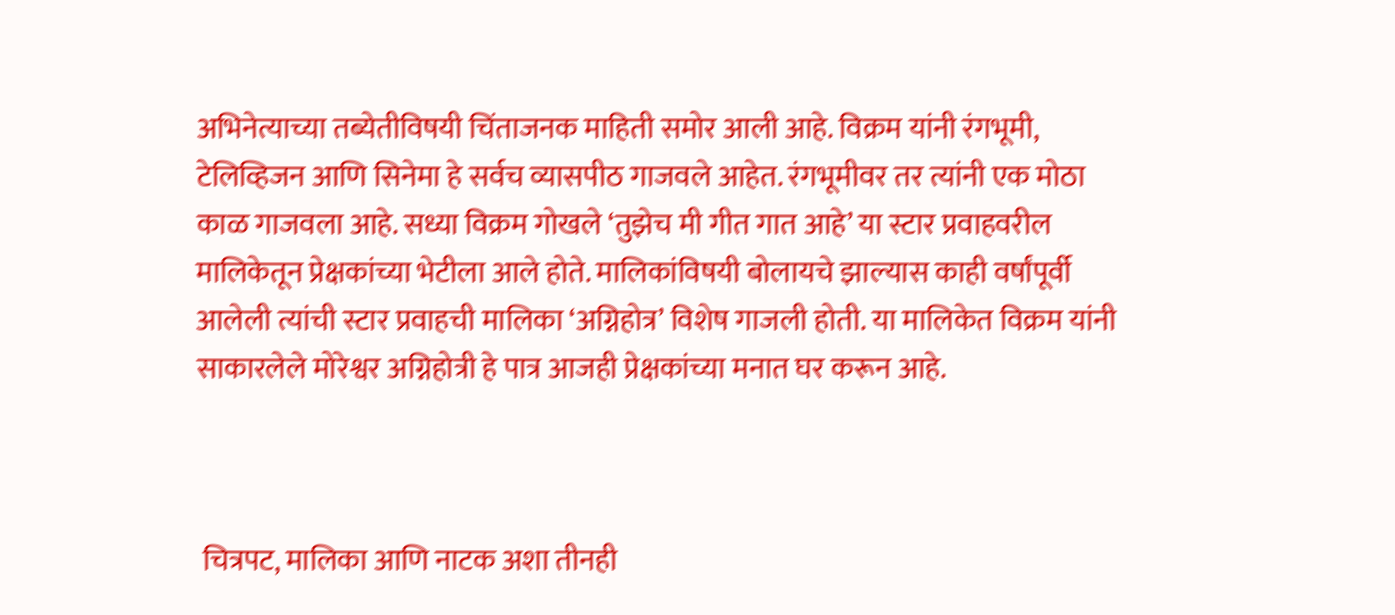अभिनेत्याच्या तब्येतीविषयी चिंताजनक माहिती समोर आली आहे. विक्रम यांनी रंगभूमी, टेलिव्हिजन आणि सिनेमा हे सर्वच व्यासपीठ गाजवले आहेत. रंगभूमीवर तर त्यांनी एक मोठा काळ गाजवला आहे. सध्या विक्रम गोखले ‘तुझेच मी गीत गात आहे’ या स्टार प्रवाहवरील मालिकेतून प्रेक्षकांच्या भेटीला आले होते. मालिकांविषयी बोलायचे झाल्यास काही वर्षांपूर्वी आलेली त्यांची स्टार प्रवाहची मालिका ‘अग्निहोत्र’ विशेष गाजली होती. या मालिकेत विक्रम यांनी साकारलेले मोरेश्वर अग्निहोत्री हे पात्र आजही प्रेक्षकांच्या मनात घर करून आहे.



 चित्रपट, मालिका आणि नाटक अशा तीनही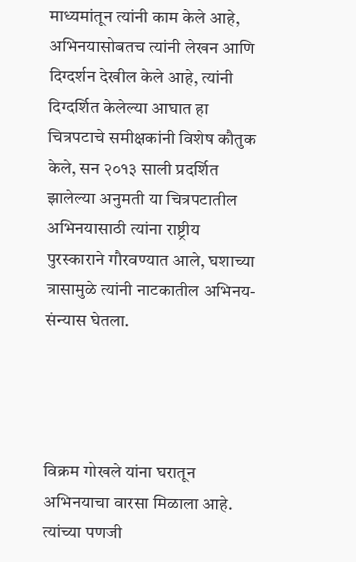माध्यमांतून त्यांनी काम केले आहे, अभिनयासोबतच त्यांनी लेखन आणि दिग्दर्शन देखील केले आहे, त्यांनी दिग्दर्शित केलेल्या आघात हा चित्रपटाचे समीक्षकांनी विशेष कौतुक केले, सन २०१३ साली प्रदर्शित झालेल्या अनुमती या चित्रपटातील अभिनयासाठी त्यांना राष्ट्रीय पुरस्काराने गौरवण्यात आले, घशाच्या त्रासामुळे त्यांनी नाटकातील अभिनय-संन्यास घेतला.




विक्रम गोखले यांना घरातून अभिनयाचा वारसा मिळाला आहे. त्यांच्या पणजी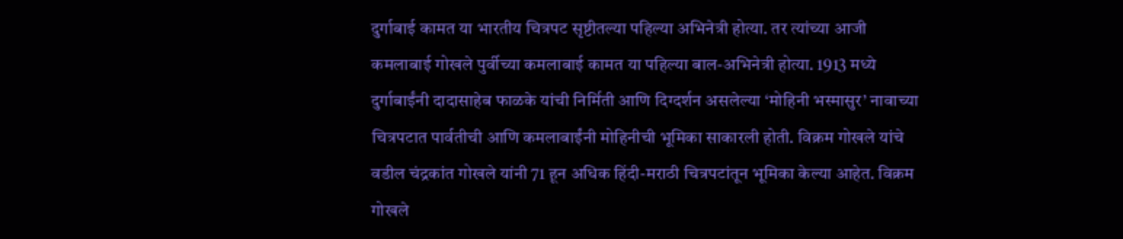दुर्गाबाई कामत या भारतीय चित्रपट सृष्टीतल्या पहिल्या अभिनेत्री होत्या. तर त्यांच्या आजी कमलाबाई गोखले पुर्वीच्या कमलाबाई कामत या पहिल्या बाल-अभिनेत्री होत्या. 1913 मध्ये दुर्गाबाईंनी दादासाहेब फाळके यांची निर्मिती आणि दिग्दर्शन असलेल्या ‘मोहिनी भस्मासुर’ नावाच्या चित्रपटात पार्वतीची आणि कमलाबाईंनी मोहिनीची भूमिका साकारली होती. विक्रम गोखले यांचे वडील चंद्रकांत गोखले यांनी 71 हून अधिक हिंदी-मराठी चित्रपटांतून भूमिका केल्या आहेत. विक्रम गोखले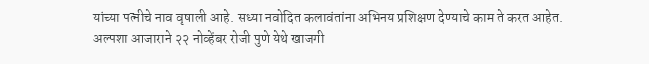यांच्या पत्‍नीचे नाव वृषाली आहे. सध्या नवोदित कलावंतांना अभिनय प्रशिक्षण देण्याचे काम ते करत आहेत. अल्पशा आजाराने २२ नोव्हेंबर रोजी पुणे येथे खाजगी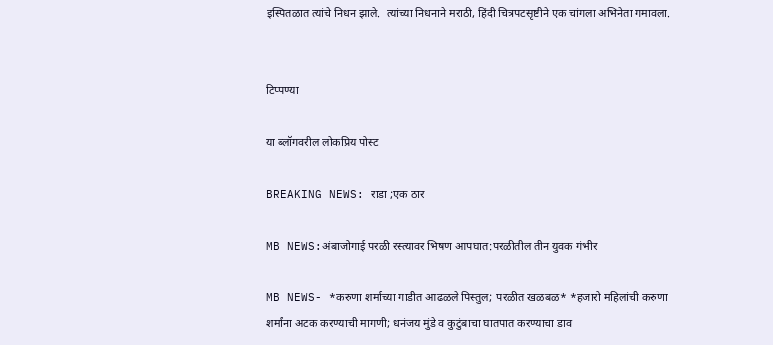इस्पितळात त्यांचे निधन झाले.  त्यांच्या निधनाने मराठी, हिंदी चित्रपटसृष्टीने एक चांगला अभिनेता गमावला.


टिप्पण्या

या ब्लॉगवरील लोकप्रिय पोस्ट

BREAKING NEWS: राडा ;एक ठार

MB NEWS:अंबाजोगाई परळी रस्त्यावर भिषण आपघात:परळीतील तीन युवक गंभीर

MB NEWS- *करुणा शर्माच्या गाडीत आढळले पिस्तुल; परळीत खळबळ* *हजारो महिलांची करुणा शर्मांना अटक करण्याची मागणी; धनंजय मुंडे व कुटुंबाचा घातपात करण्याचा डाव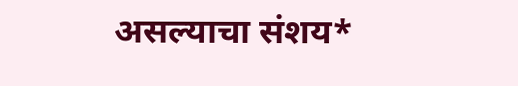असल्याचा संशय*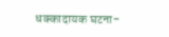धक्कादायक घटना-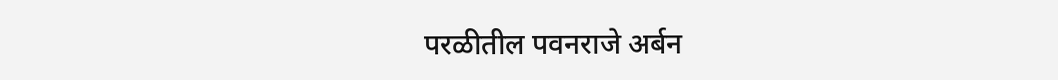परळीतील पवनराजे अर्बन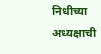निधीच्या अध्यक्षाची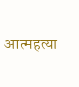आत्महत्या